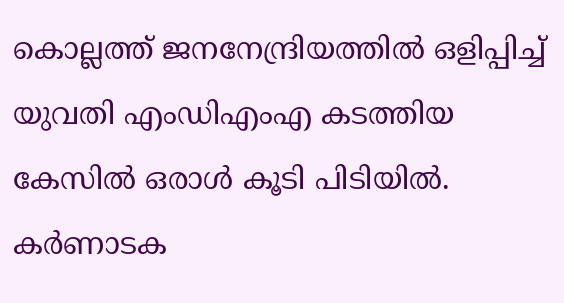കൊല്ലത്ത് ജനനേന്ദ്രിയത്തില്‍ ഒളിപ്പിച്ച് യുവതി എംഡിഎംഎ കടത്തിയ കേസില്‍ ഒരാള്‍ കൂടി പിടിയില്‍. കര്‍ണാടക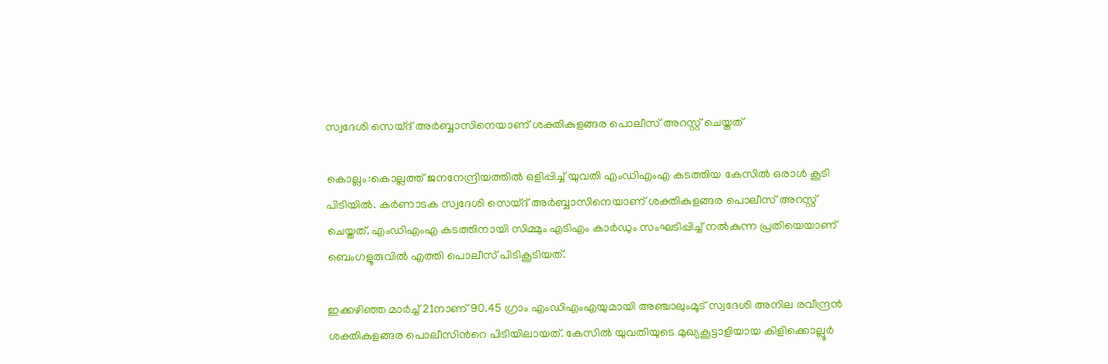സ്വദേശി സെയ്ദ് അർബ്ബാസിനെയാണ് ശക്തികുളങ്ങര പൊലീസ് അറസ്റ്റ് ചെയ്തത്

കൊല്ലം:കൊല്ലത്ത് ജനനേന്ദ്രിയത്തില്‍ ഒളിപ്പിച്ച് യുവതി എംഡിഎംഎ കടത്തിയ കേസില്‍ ഒരാള്‍ കൂടി പിടിയില്‍. കര്‍ണാടക സ്വദേശി സെയ്ദ് അർബ്ബാസിനെയാണ് ശക്തികുളങ്ങര പൊലീസ് അറസ്റ്റ് ചെയ്തത്. എംഡിഎംഎ കടത്തിനായി സിമ്മും എടിഎം കാര്‍ഡും സംഘടിപ്പിച്ച് നല്‍കുന്ന പ്രതിയെയാണ് ബെംഗളൂരുവില്‍ എത്തി പൊലീസ് പിടികൂടിയത്.

ഇക്കഴിഞ്ഞ മാര്‍ച്ച് 21നാണ് 90.45 ഗ്രാം എംഡിഎംഎയുമായി അഞ്ചാലുംമൂട് സ്വദേശി അനില രവീന്ദ്രന്‍ ശക്തികുളങ്ങര പൊലീസിന്‍റെ പിടിയിലായത്. കേസില്‍ യുവതിയുടെ മുഖ്യകൂട്ടാളിയായ കിളിക്കൊല്ലൂര്‍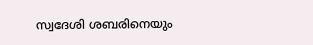സ്വദേശി ശബരിനെയും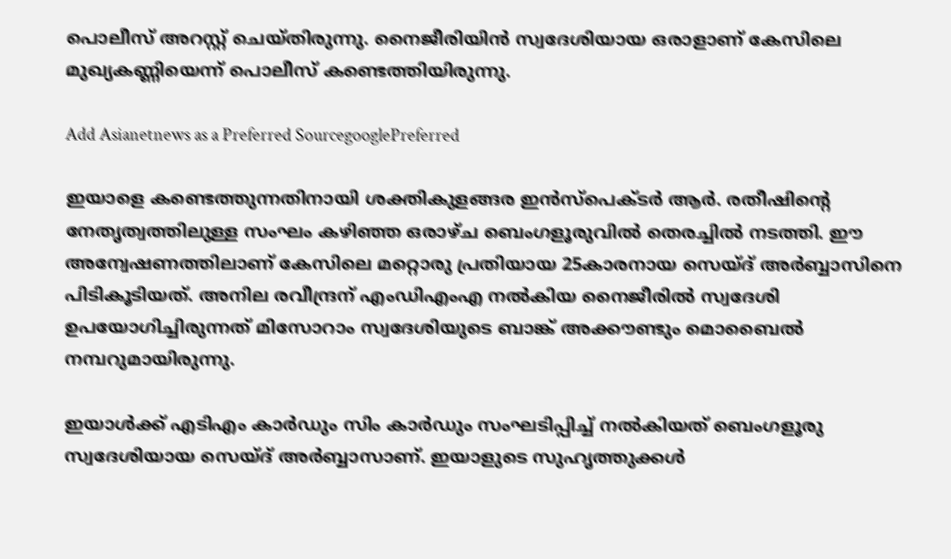പൊലീസ് അറസ്റ്റ് ചെയ്തിരുന്നു. നൈജീരിയിന്‍ സ്വദേശിയായ ഒരാളാണ് കേസിലെ മുഖ്യകണ്ണിയെന്ന് പൊലീസ് കണ്ടെത്തിയിരുന്നു.

Add Asianetnews as a Preferred SourcegooglePreferred

ഇയാളെ കണ്ടെത്തുന്നതിനായി ശക്തികുളങ്ങര ഇൻസ്പെക്ടർ ആർ. രതീഷിന്‍റെ നേതൃത്വത്തിലുള്ള സംഘം കഴിഞ്ഞ ഒരാഴ്ച ബെംഗളൂരുവില്‍ തെരച്ചില്‍ നടത്തി. ഈ അന്വേഷണത്തിലാണ് കേസിലെ മറ്റൊരു പ്രതിയായ 25കാരനായ സെയ്ദ് അർബ്ബാസിനെ പിടികൂടിയത്. അനില രവീന്ദ്രന് എംഡിഎംഎ നല്‍കിയ നൈജീരില്‍ സ്വദേശി ഉപയോഗിച്ചിരുന്നത് മിസോറാം സ്വദേശിയുടെ ബാങ്ക് അക്കൗണ്ടും മൊബൈല്‍ നമ്പറുമായിരുന്നു.

ഇയാള്‍ക്ക് എടിഎം കാര്‍ഡും സിം കാര്‍ഡും സംഘടിപ്പിച്ച് നല്‍കിയത് ബെംഗളൂരു സ്വദേശിയായ സെയ്ദ് അർബ്ബാസാണ്. ഇയാളുടെ സുഹൃത്തുക്കള്‍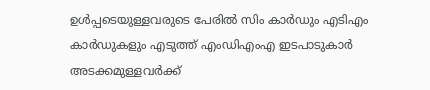ഉള്‍പ്പടെയുള്ളവരുടെ പേരില്‍ സിം കാര്‍ഡും എടിഎം കാര്‍ഡുകളും എടുത്ത് എംഡിഎംഎ ഇടപാടുകാര്‍ അടക്കമുള്ളവര്‍ക്ക്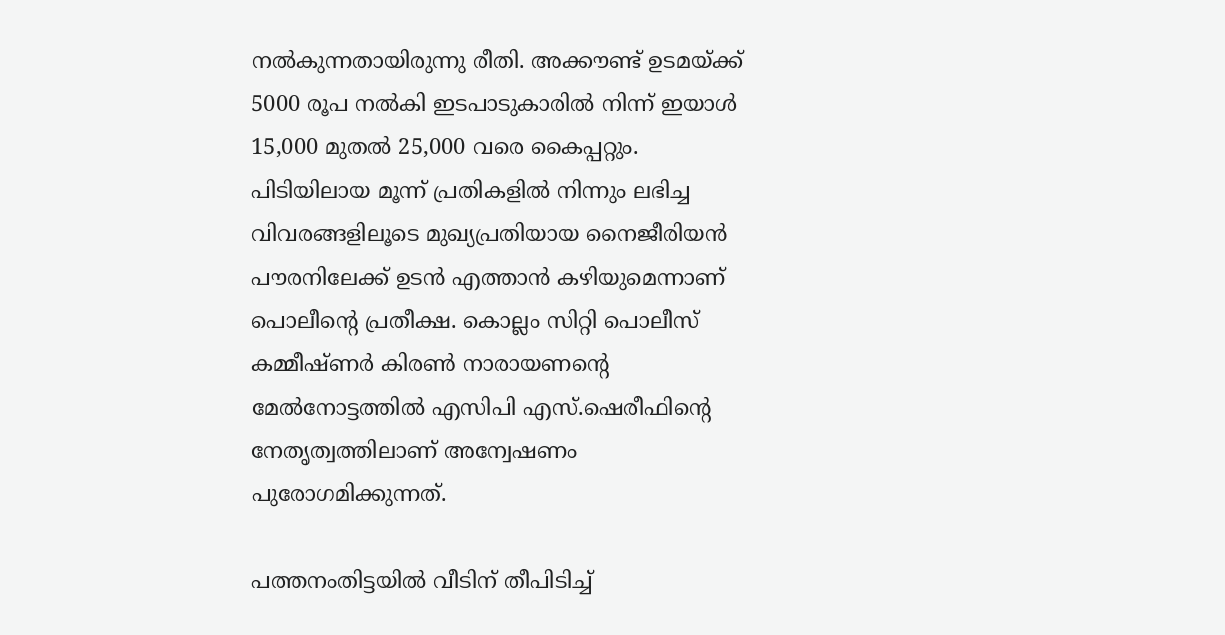നല്‍കുന്നതായിരുന്നു രീതി. അക്കൗണ്ട് ഉടമയ്ക്ക് 5000 രൂപ നല്‍കി ഇടപാടുകാരില്‍ നിന്ന് ഇയാള്‍ 15,000 മുതൽ 25,000 വരെ കൈപ്പറ്റും. പിടിയിലായ മൂന്ന് പ്രതികളില്‍ നിന്നും ലഭിച്ച വിവരങ്ങളിലൂടെ മുഖ്യപ്രതിയായ നൈജീരിയന്‍ പൗരനിലേക്ക് ഉടന്‍ എത്താന്‍ കഴിയുമെന്നാണ് പൊലീന്‍റെ പ്രതീക്ഷ. കൊല്ലം സിറ്റി പൊലീസ് കമ്മീഷ്ണര്‍ കിരണ്‍ നാരായണന്‍റെ മേല്‍നോട്ടത്തില്‍ എസിപി എസ്.ഷെരീഫിന്‍റെ നേതൃത്വത്തിലാണ് അന്വേഷണം പുരോഗമിക്കുന്നത്.

പത്തനംതിട്ടയിൽ വീടിന് തീപിടിച്ച്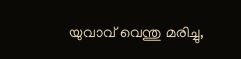യുവാവ് വെന്തു മരിച്ചു,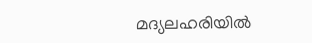മദ്യലഹരിയിൽ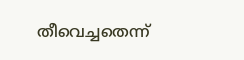തീവെച്ചതെന്ന്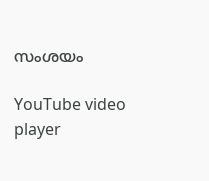സംശയം

YouTube video player